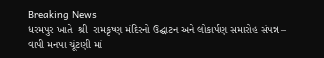Breaking News
ધરમપુર ખાતે  શ્રી  રામકૃષ્ણ મંદિરનો ઉદ્ઘાટન અને લોકાર્પણ સમારોહ સંપન્ન – વાપી મનપા ચૂંટણી માં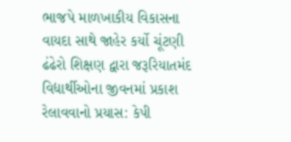ભાજપે માળખાકીય વિકાસના વાયદા સાથે જાહેર કર્યો ચૂંટણી ઢંઢેરો શિક્ષણ દ્વારા જરૂરિયાતમંદ વિદ્યાર્થીઓના જીવનમાં પ્રકાશ રેલાવવાનો પ્રયાસ: કેપી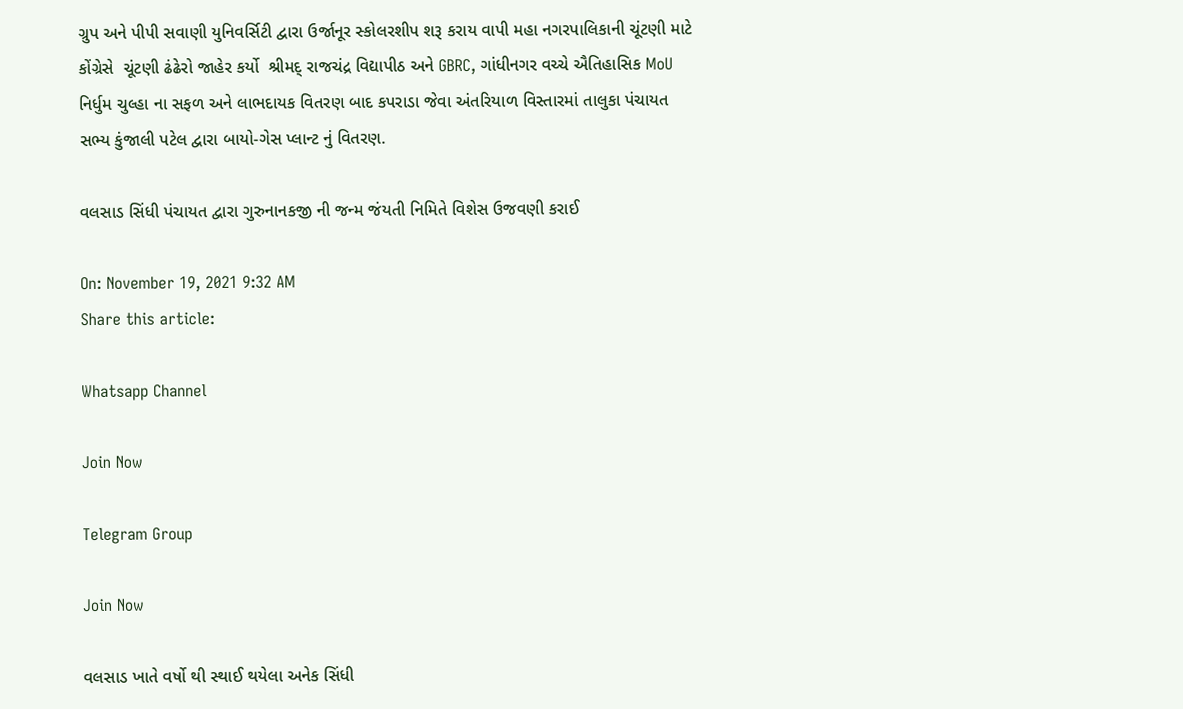ગ્રુપ અને પીપી સવાણી યુનિવર્સિટી દ્વારા ઉર્જાનૂર સ્કોલરશીપ શરૂ કરાય વાપી મહા નગરપાલિકાની ચૂંટણી માટે કોંગ્રેસે  ચૂંટણી ઢંઢેરો જાહેર કર્યો  શ્રીમદ્ રાજચંદ્ર વિદ્યાપીઠ અને GBRC, ગાંધીનગર વચ્ચે ઐતિહાસિક MoU નિર્ધુમ ચુલ્હા ના સફળ અને લાભદાયક વિતરણ બાદ કપરાડા જેવા અંતરિયાળ વિસ્તારમાં તાલુકા પંચાયત સભ્ય કુંજાલી પટેલ દ્વારા બાયો-ગેસ પ્લાન્ટ નું વિતરણ.

વલસાડ સિંધી પંચાયત દ્વારા ગુરુનાનકજી ની જન્મ જંયતી નિમિતે વિશેસ ઉજવણી કરાઈ

On: November 19, 2021 9:32 AM
Share this article:

Whatsapp Channel

Join Now

Telegram Group

Join Now

વલસાડ ખાતે વર્ષો થી સ્થાઈ થયેલા અનેક સિંધી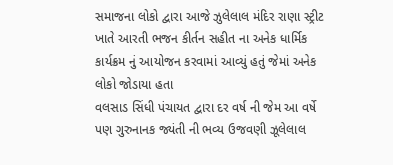સમાજના લોકો દ્વારા આજે ઝુલેલાલ મંદિર રાણા સ્ટ્રીટ ખાતે આરતી ભજન કીર્તન સહીત ના અનેક ધાર્મિક કાર્યક્રમ નું આયોજન કરવામાં આવ્યું હતું જેમાં અનેક લોકો જોડાયા હતા
વલસાડ સિંધી પંચાયત દ્વારા દર વર્ષ ની જેમ આ વર્ષે પણ ગુરુનાનક જ્યંતી ની ભવ્ય ઉજવણી ઝૂલેલાલ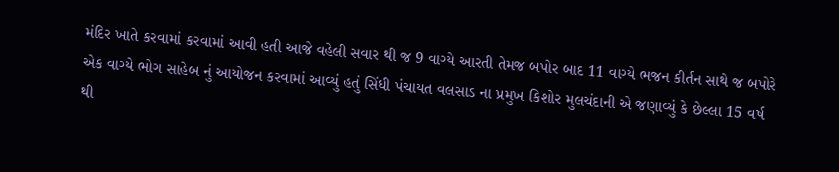મંદિર ખાતે કરવામાં કરવામાં આવી હતી આજે વહેલી સવાર થી જ 9 વાગ્યે આરતી તેમજ બપોર બાદ 11 વાગ્યે ભજન કીર્તન સાથે જ બપોરે એક વાગ્યે ભોગ સાહેબ નું આયોજન કરવામાં આવ્યું હતું સિંધી પંચાયત વલસાડ ના પ્રમુખ કિશોર મુલચંદાની એ જણાવ્યું કે છેલ્લા 15 વર્ષ થી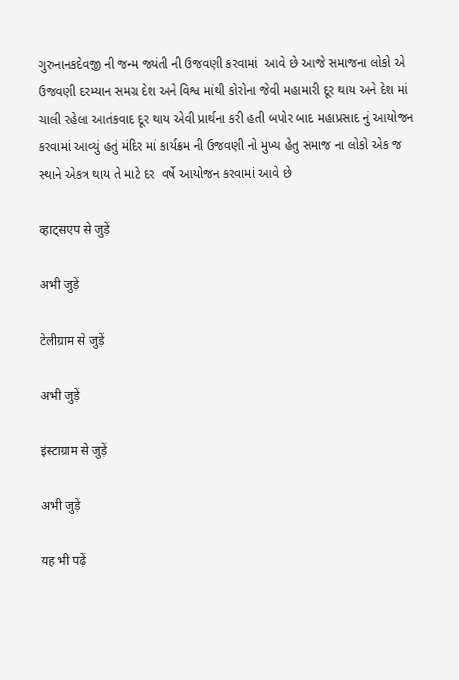ગુરુનાનકદેવજી ની જન્મ જ્યંતી ની ઉજવણી કરવામાં  આવે છે આજે સમાજના લોકો એ ઉજવણી દરમ્યાન સમગ્ર દેશ અને વિશ્વ માંથી કોરોના જેવી મહામારી દૂર થાય અને દેશ માં ચાલી રહેલા આતંકવાદ દૂર થાય એવી પ્રાર્થના કરી હતી બપોર બાદ મહાપ્રસાદ નું આયોજન કરવામાં આવ્યું હતું મંદિર માં કાર્યક્રમ ની ઉજવણી નો મુખ્ય હેતુ સમાજ ના લોકો એક જ સ્થાને એકત્ર થાય તે માટે દર  વર્ષે આયોજન કરવામાં આવે છે

व्हाट्सएप से जुड़ें

अभी जुड़ें

टेलीग्राम से जुड़ें

अभी जुड़ें

इंस्टाग्राम से जुड़ें

अभी जुड़ें

यह भी पढ़ें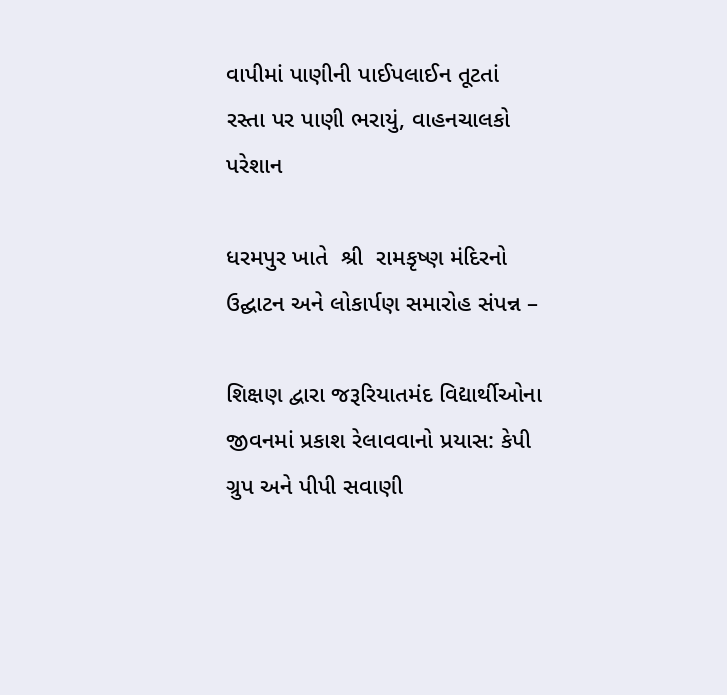વાપીમાં પાણીની પાઈપલાઈન તૂટતાં રસ્તા પર પાણી ભરાયું, વાહનચાલકો પરેશાન

ધરમપુર ખાતે  શ્રી  રામકૃષ્ણ મંદિરનો ઉદ્ઘાટન અને લોકાર્પણ સમારોહ સંપન્ન –

શિક્ષણ દ્વારા જરૂરિયાતમંદ વિદ્યાર્થીઓના જીવનમાં પ્રકાશ રેલાવવાનો પ્રયાસ: કેપી ગ્રુપ અને પીપી સવાણી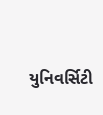યુનિવર્સિટી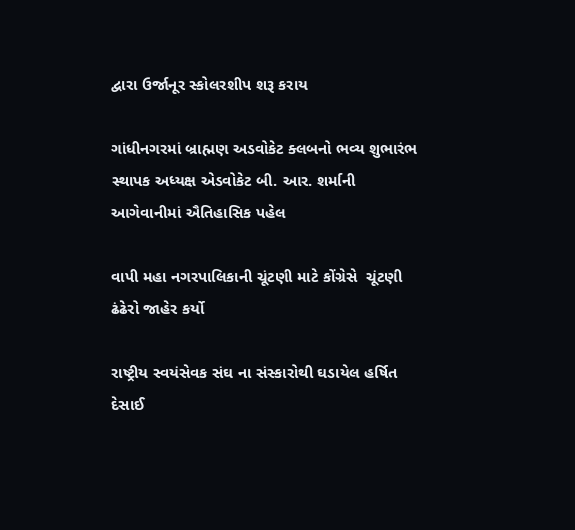દ્વારા ઉર્જાનૂર સ્કોલરશીપ શરૂ કરાય

ગાંધીનગરમાં બ્રાહ્મણ અડવોકેટ ક્લબનો ભવ્ય શુભારંભ સ્થાપક અધ્યક્ષ એડવોકેટ બી. આર. શર્માની આગેવાનીમાં ઐતિહાસિક પહેલ

વાપી મહા નગરપાલિકાની ચૂંટણી માટે કોંગ્રેસે  ચૂંટણી ઢંઢેરો જાહેર કર્યો

રાષ્ટ્રીય સ્વયંસેવક સંઘ ના સંસ્કારોથી ઘડાયેલ હર્ષિત દેસાઈ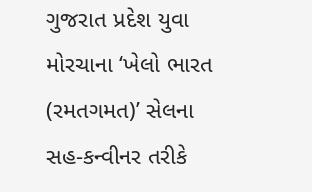ગુજરાત પ્રદેશ યુવા મોરચાના ‘ખેલો ભારત (રમતગમત)’ સેલના સહ-કન્વીનર તરીકે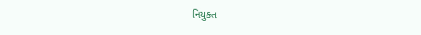નિયુક્ત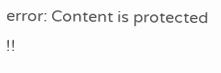error: Content is protected !!